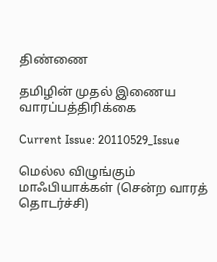திண்ணை

தமிழின் முதல் இணைய வாரப்பத்திரிக்கை

Current Issue: 20110529_Issue

மெல்ல விழுங்கும் மாஃபியாக்கள் (சென்ற வாரத் தொடர்ச்சி)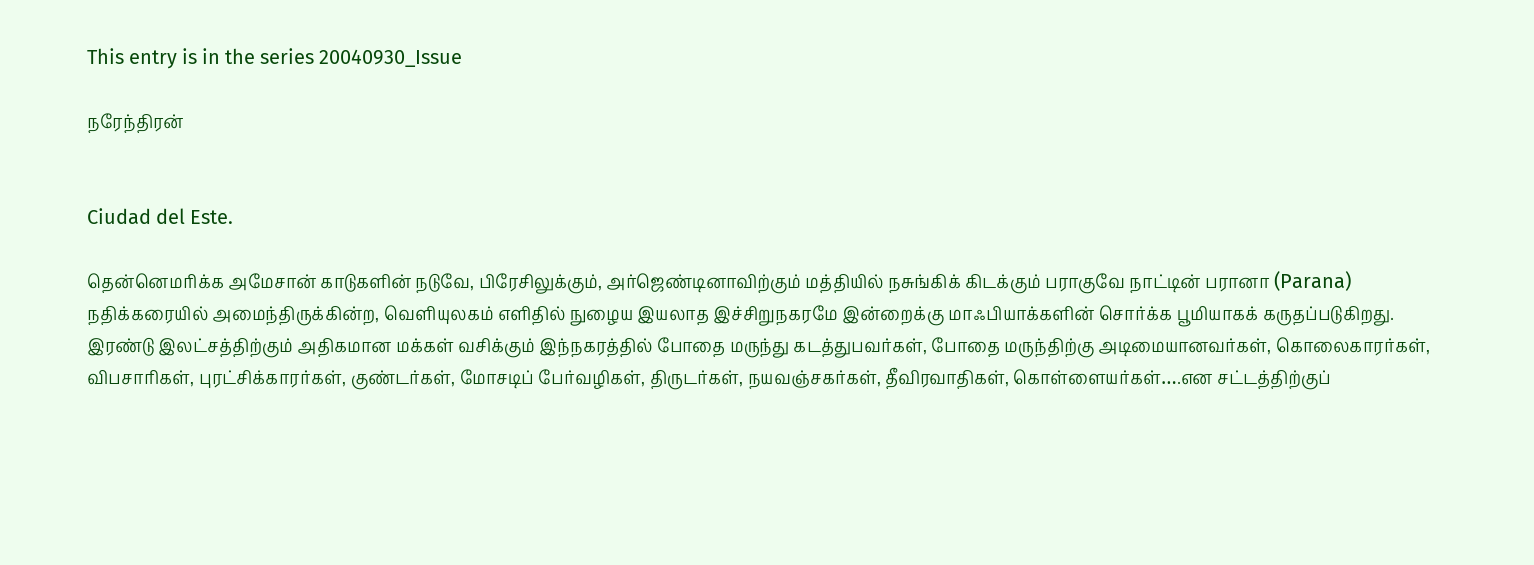This entry is in the series 20040930_Issue

நரேந்திரன்


Ciudad del Este.

தென்னெமரிக்க அமேசான் காடுகளின் நடுவே, பிரேசிலுக்கும், அர்ஜெண்டினாவிற்கும் மத்தியில் நசுங்கிக் கிடக்கும் பராகுவே நாட்டின் பரானா (Parana) நதிக்கரையில் அமைந்திருக்கின்ற, வெளியுலகம் எளிதில் நுழைய இயலாத இச்சிறுநகரமே இன்றைக்கு மாஃபியாக்களின் சொர்க்க பூமியாகக் கருதப்படுகிறது. இரண்டு இலட்சத்திற்கும் அதிகமான மக்கள் வசிக்கும் இந்நகரத்தில் போதை மருந்து கடத்துபவர்கள், போதை மருந்திற்கு அடிமையானவர்கள், கொலைகாரர்கள், விபசாரிகள், புரட்சிக்காரர்கள், குண்டர்கள், மோசடிப் பேர்வழிகள், திருடர்கள், நயவஞ்சகர்கள், தீவிரவாதிகள், கொள்ளையர்கள்….என சட்டத்திற்குப்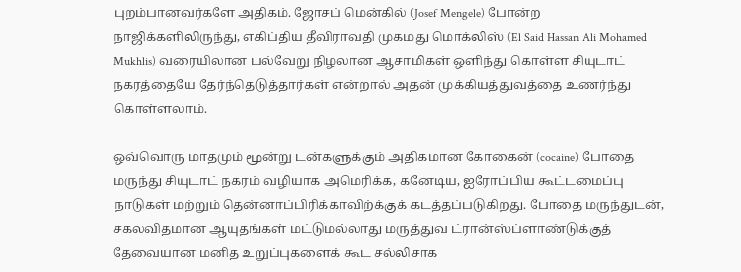புறம்பானவர்களே அதிகம். ஜோசப் மென்கில் (Josef Mengele) போன்ற நாஜிக்களிலிருந்து, எகிப்திய தீவிராவதி முகமது மொக்லிஸ் (El Said Hassan Ali Mohamed Mukhlis) வரையிலான பல்வேறு நிழலான ஆசாமிகள் ஒளிந்து கொள்ள சியுடாட் நகரத்தையே தேர்ந்தெடுத்தார்கள் என்றால் அதன் முக்கியத்துவத்தை உணர்ந்து கொள்ளலாம்.

ஒவ்வொரு மாதமும் மூன்று டன்களுக்கும் அதிகமான கோகைன் (cocaine) போதை மருந்து சியுடாட் நகரம் வழியாக அமெரிக்க, கனேடிய, ஐரோப்பிய கூட்டமைப்பு நாடுகள் மற்றும் தென்னாப்பிரிக்காவிற்க்குக் கடத்தப்படுகிறது. போதை மருந்துடன், சகலவிதமான ஆயுதங்கள் மட்டுமல்லாது மருத்துவ ட்ரான்ஸ்ப்ளாண்டுக்குத் தேவையான மனித உறுப்புகளைக் கூட சல்லிசாக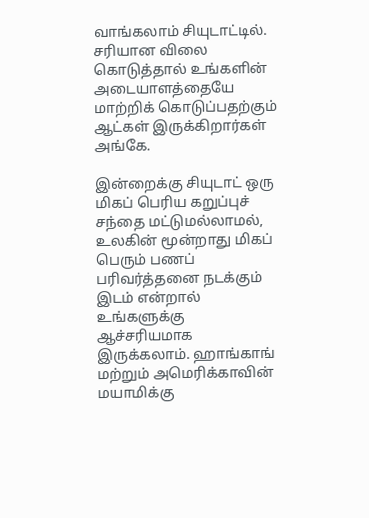வாங்கலாம் சியுடாட்டில். சரியான விலை கொடுத்தால் உங்களின் அடையாளத்தையே மாற்றிக் கொடுப்பதற்கும் ஆட்கள் இருக்கிறார்கள் அங்கே.

இன்றைக்கு சியுடாட் ஒரு மிகப் பெரிய கறுப்புச் சந்தை மட்டுமல்லாமல், உலகின் மூன்றாது மிகப் பெரும் பணப் பரிவர்த்தனை நடக்கும் இடம் என்றால் உங்களுக்கு ஆச்சரியமாக இருக்கலாம். ஹாங்காங் மற்றும் அமெரிக்காவின் மயாமிக்கு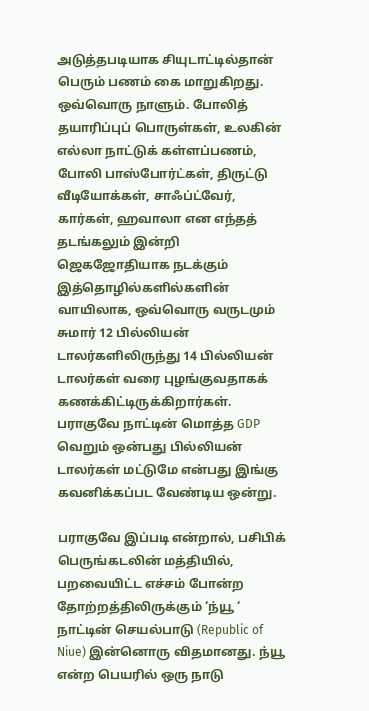அடுத்தபடியாக சியுடாட்டில்தான் பெரும் பணம் கை மாறுகிறது. ஒவ்வொரு நாளும். போலித் தயாரிப்புப் பொருள்கள், உலகின் எல்லா நாட்டுக் கள்ளப்பணம், போலி பாஸ்போர்ட்கள், திருட்டு வீடியோக்கள், சாஃப்ட்வேர், கார்கள், ஹவாலா என எந்தத் தடங்கலும் இன்றி ஜெகஜோதியாக நடக்கும் இத்தொழில்களில்களின் வாயிலாக, ஒவ்வொரு வருடமும் சுமார் 12 பில்லியன் டாலர்களிலிருந்து 14 பில்லியன் டாலர்கள் வரை புழங்குவதாகக் கணக்கிட்டிருக்கிறார்கள். பராகுவே நாட்டின் மொத்த GDP வெறும் ஒன்பது பில்லியன் டாலர்கள் மட்டுமே என்பது இங்கு கவனிக்கப்பட வேண்டிய ஒன்று.

பராகுவே இப்படி என்றால், பசிபிக் பெருங்கடலின் மத்தியில், பறவையிட்ட எச்சம் போன்ற தோற்றத்திலிருக்கும் ‘ந்யூ ‘ நாட்டின் செயல்பாடு (Republic of Niue) இன்னொரு விதமானது. ந்யூ என்ற பெயரில் ஒரு நாடு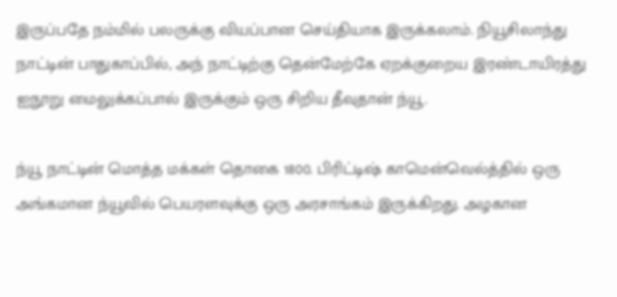இருப்பதே நம்மில் பலருக்கு வியப்பான செய்தியாக இருக்கலாம். நியூசிலாந்து நாட்டின் பாதுகாப்பில், அந் நாட்டிற்கு தென்மேற்கே ஏறக்குறைய இரண்டாயிரத்து ஐநூறு மைலுக்கப்பால் இருக்கும் ஒரு சிறிய தீவுதான் ந்யூ.

ந்யூ நாட்டின் மொத்த மக்கள் தொகை 1800. பிரிட்டிஷ் காமென்வெல்த்தில் ஒரு அங்கமான ந்யூவில் பெயரளவுக்கு ஒரு அரசாங்கம் இருக்கிறது. அழகான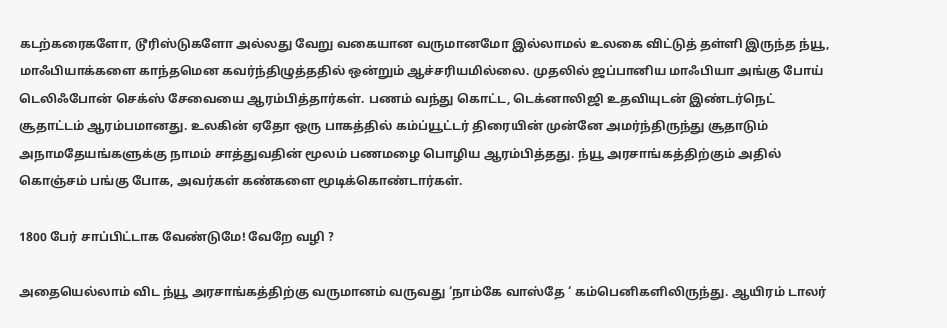கடற்கரைகளோ, டூரிஸ்டுகளோ அல்லது வேறு வகையான வருமானமோ இல்லாமல் உலகை விட்டுத் தள்ளி இருந்த ந்யூ, மாஃபியாக்களை காந்தமென கவர்ந்திழுத்ததில் ஒன்றும் ஆச்சரியமில்லை. முதலில் ஜப்பானிய மாஃபியா அங்கு போய் டெலிஃபோன் செக்ஸ் சேவையை ஆரம்பித்தார்கள். பணம் வந்து கொட்ட, டெக்னாலிஜி உதவியுடன் இண்டர்நெட் சூதாட்டம் ஆரம்பமானது. உலகின் ஏதோ ஒரு பாகத்தில் கம்ப்யூட்டர் திரையின் முன்னே அமர்ந்திருந்து சூதாடும் அநாமதேயங்களுக்கு நாமம் சாத்துவதின் மூலம் பணமழை பொழிய ஆரம்பித்தது. ந்யூ அரசாங்கத்திற்கும் அதில் கொஞ்சம் பங்கு போக, அவர்கள் கண்களை மூடிக்கொண்டார்கள்.

1800 பேர் சாப்பிட்டாக வேண்டுமே! வேறே வழி ?

அதையெல்லாம் விட ந்யூ அரசாங்கத்திற்கு வருமானம் வருவது ‘நாம்கே வாஸ்தே ‘ கம்பெனிகளிலிருந்து. ஆயிரம் டாலர்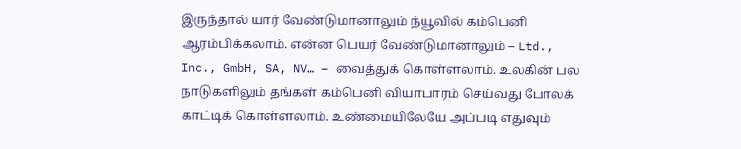இருந்தால் யார் வேண்டுமானாலும் ந்யூவில் கம்பெனி ஆரம்பிக்கலாம். என்ன பெயர் வேண்டுமானாலும் – Ltd., Inc., GmbH, SA, NV… – வைத்துக் கொள்ளலாம். உலகின் பல நாடுகளிலும் தங்கள் கம்பெனி வியாபாரம் செய்வது போலக் காட்டிக் கொள்ளலாம். உண்மையிலேயே அப்படி எதுவும்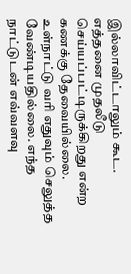இல்லாவிட்டாலும் கூட. எத்தனை முதலீடு செய்யப்பட்டிருக்கிறது என்ற கணக்கு தேவையில்லை. உள்நாட்டு வரி எதுவும் செலுத்த வேண்டியதில்லை. எந்த நாட்டுடன் எவ்வளவு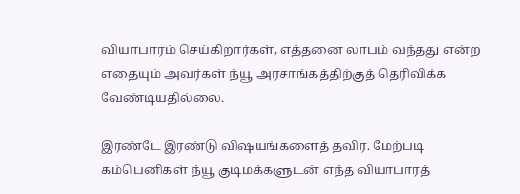வியாபாரம் செய்கிறார்கள், எத்தனை லாபம் வந்தது என்ற எதையும் அவர்கள் ந்யூ அரசாங்கத்திற்குத் தெரிவிக்க வேண்டியதில்லை.

இரண்டே இரண்டு விஷயங்களைத் தவிர. மேற்படி கம்பெனிகள் ந்யூ குடிமக்களுடன் எந்த வியாபாரத்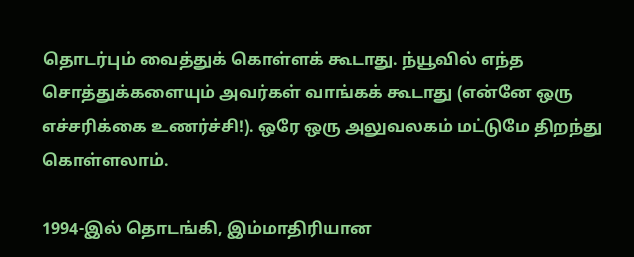தொடர்பும் வைத்துக் கொள்ளக் கூடாது. ந்யூவில் எந்த சொத்துக்களையும் அவர்கள் வாங்கக் கூடாது (என்னே ஒரு எச்சரிக்கை உணர்ச்சி!). ஒரே ஒரு அலுவலகம் மட்டுமே திறந்து கொள்ளலாம்.

1994-இல் தொடங்கி, இம்மாதிரியான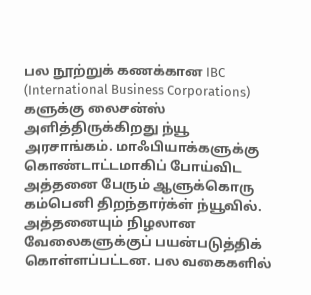பல நூற்றுக் கணக்கான IBC (International Business Corporations) களுக்கு லைசன்ஸ் அளித்திருக்கிறது ந்யூ அரசாங்கம். மாஃபியாக்களுக்கு கொண்டாட்டமாகிப் போய்விட அத்தனை பேரும் ஆளுக்கொரு கம்பெனி திறந்தார்க்ள் ந்யூவில். அத்தனையும் நிழலான வேலைகளுக்குப் பயன்படுத்திக் கொள்ளப்பட்டன. பல வகைகளில்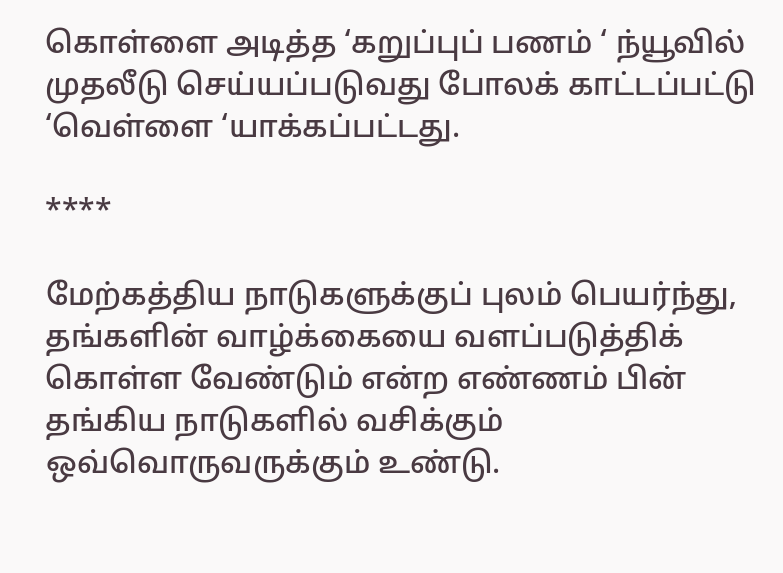கொள்ளை அடித்த ‘கறுப்புப் பணம் ‘ ந்யூவில் முதலீடு செய்யப்படுவது போலக் காட்டப்பட்டு ‘வெள்ளை ‘யாக்கப்பட்டது.

****

மேற்கத்திய நாடுகளுக்குப் புலம் பெயர்ந்து, தங்களின் வாழ்க்கையை வளப்படுத்திக் கொள்ள வேண்டும் என்ற எண்ணம் பின் தங்கிய நாடுகளில் வசிக்கும் ஒவ்வொருவருக்கும் உண்டு.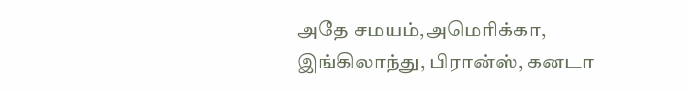அதே சமயம்,அமெரிக்கா, இங்கிலாந்து, பிரான்ஸ், கனடா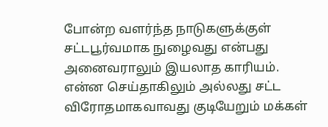போன்ற வளர்ந்த நாடுகளுக்குள் சட்டபூர்வமாக நுழைவது என்பது அனைவராலும் இயலாத காரியம். என்ன செய்தாகிலும் அல்லது சட்ட விரோதமாகவாவது குடியேறும் மக்கள்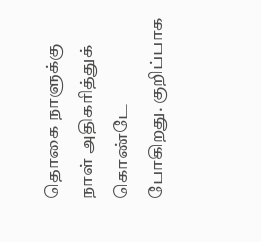தொகை நாளுக்கு நாள் அதிகரித்துக் கொண்டே போகிறது. குறிப்பாக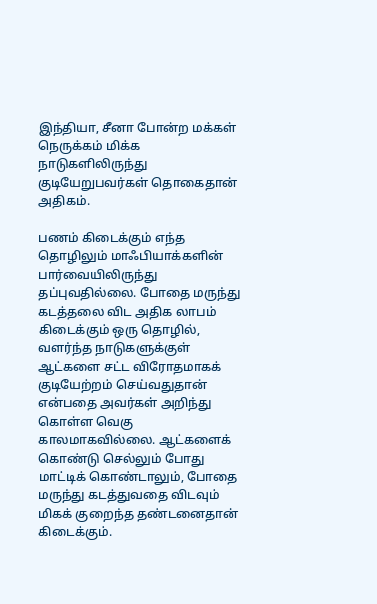இந்தியா, சீனா போன்ற மக்கள் நெருக்கம் மிக்க நாடுகளிலிருந்து குடியேறுபவர்கள் தொகைதான் அதிகம்.

பணம் கிடைக்கும் எந்த தொழிலும் மாஃபியாக்களின் பார்வையிலிருந்து தப்புவதில்லை. போதை மருந்து கடத்தலை விட அதிக லாபம் கிடைக்கும் ஒரு தொழில், வளர்ந்த நாடுகளுக்குள் ஆட்களை சட்ட விரோதமாகக் குடியேற்றம் செய்வதுதான் என்பதை அவர்கள் அறிந்து கொள்ள வெகு காலமாகவில்லை. ஆட்களைக் கொண்டு செல்லும் போது மாட்டிக் கொண்டாலும், போதை மருந்து கடத்துவதை விடவும் மிகக் குறைந்த தண்டனைதான் கிடைக்கும்.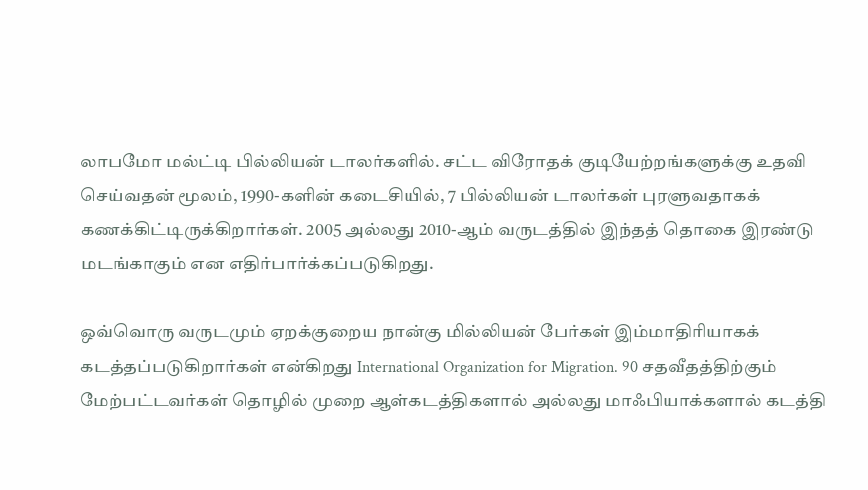லாபமோ மல்ட்டி பில்லியன் டாலர்களில். சட்ட விரோதக் குடியேற்றங்களுக்கு உதவி செய்வதன் மூலம், 1990-களின் கடைசியில், 7 பில்லியன் டாலர்கள் புரளுவதாகக் கணக்கிட்டிருக்கிறார்கள். 2005 அல்லது 2010-ஆம் வருடத்தில் இந்தத் தொகை இரண்டு மடங்காகும் என எதிர்பார்க்கப்படுகிறது.

ஒவ்வொரு வருடமும் ஏறக்குறைய நான்கு மில்லியன் பேர்கள் இம்மாதிரியாகக் கடத்தப்படுகிறார்கள் என்கிறது International Organization for Migration. 90 சதவீதத்திற்கும் மேற்பட்டவர்கள் தொழில் முறை ஆள்கடத்திகளால் அல்லது மாஃபியாக்களால் கடத்தி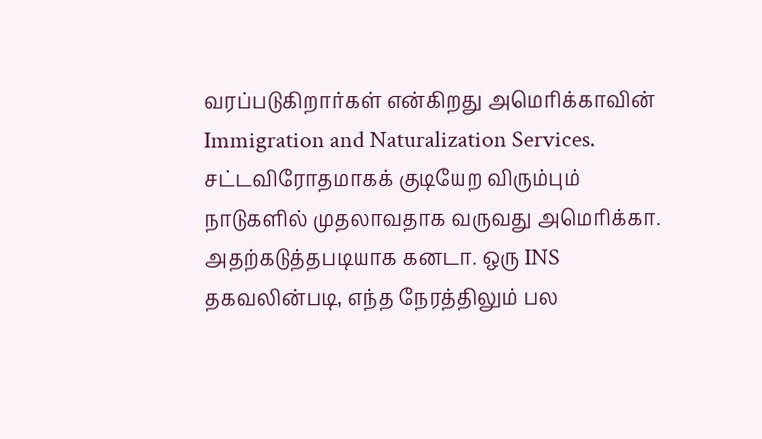வரப்படுகிறார்கள் என்கிறது அமெரிக்காவின் Immigration and Naturalization Services. சட்டவிரோதமாகக் குடியேற விரும்பும் நாடுகளில் முதலாவதாக வருவது அமெரிக்கா. அதற்கடுத்தபடியாக கனடா. ஒரு INS தகவலின்படி, எந்த நேரத்திலும் பல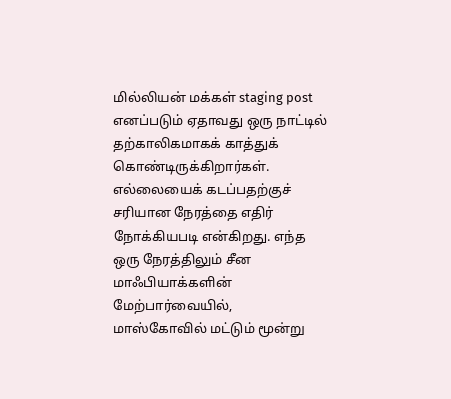மில்லியன் மக்கள் staging post எனப்படும் ஏதாவது ஒரு நாட்டில் தற்காலிகமாகக் காத்துக் கொண்டிருக்கிறார்கள். எல்லையைக் கடப்பதற்குச் சரியான நேரத்தை எதிர் நோக்கியபடி என்கிறது. எந்த ஒரு நேரத்திலும் சீன மாஃபியாக்களின் மேற்பார்வையில், மாஸ்கோவில் மட்டும் மூன்று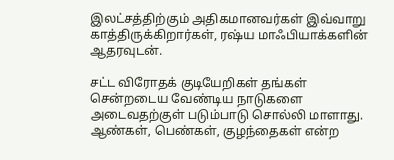இலட்சத்திற்கும் அதிகமானவர்கள் இவ்வாறு காத்திருக்கிறார்கள், ரஷ்ய மாஃபியாக்களின் ஆதரவுடன்.

சட்ட விரோதக் குடியேறிகள் தங்கள் சென்றடைய வேண்டிய நாடுகளை அடைவதற்குள் படும்பாடு சொல்லி மாளாது. ஆண்கள், பெண்கள், குழந்தைகள் என்ற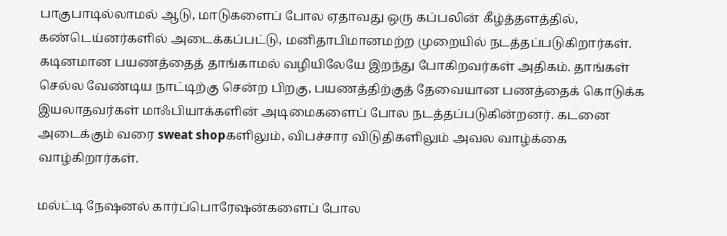பாகுபாடில்லாமல் ஆடு, மாடுகளைப் போல ஏதாவது ஒரு கப்பலின் கீழ்த்தளத்தில், கண்டெய்னர்களில் அடைக்கப்பட்டு, மனிதாபிமானமற்ற முறையில் நடத்தப்படுகிறார்கள். கடினமான பயணத்தைத் தாங்காமல் வழியிலேயே இறந்து போகிறவர்கள் அதிகம். தாங்கள் செல்ல வேண்டிய நாட்டிற்கு சென்ற பிறகு, பயணத்திற்குத் தேவையான பணத்தைக் கொடுக்க இயலாதவர்கள் மாஃபியாக்களின் அடிமைகளைப் போல நடத்தப்படுகின்றனர். கடனை அடைக்கும் வரை sweat shopகளிலும், விபச்சார விடுதிகளிலும் அவல வாழ்க்கை வாழ்கிறார்கள்.

மல்ட்டி நேஷனல் கார்ப்பொரேஷன்களைப் போல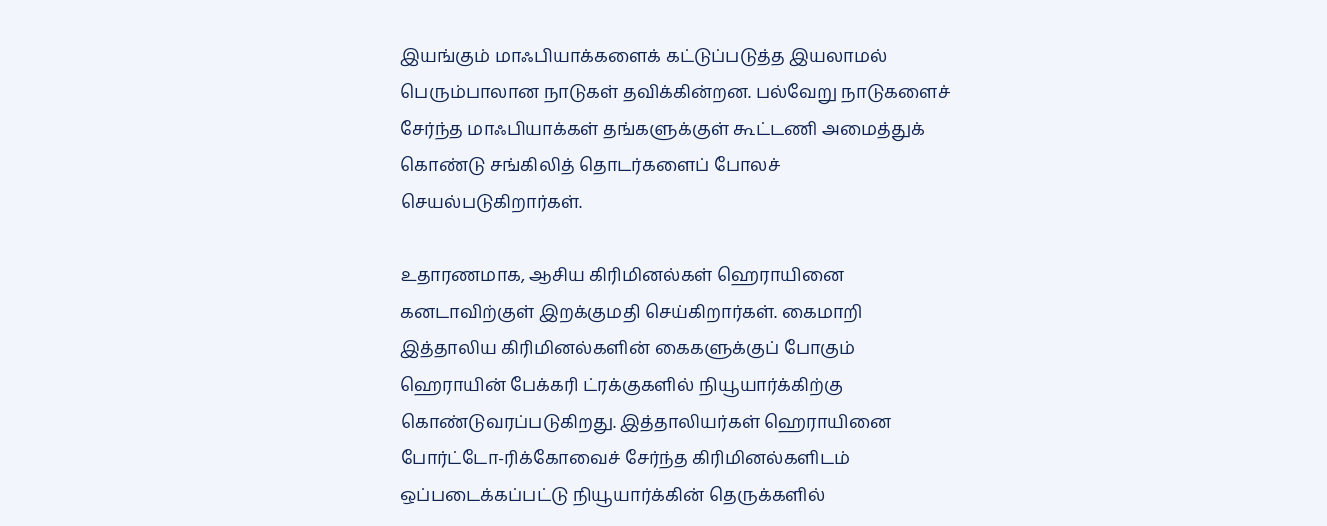இயங்கும் மாஃபியாக்களைக் கட்டுப்படுத்த இயலாமல் பெரும்பாலான நாடுகள் தவிக்கின்றன. பல்வேறு நாடுகளைச் சேர்ந்த மாஃபியாக்கள் தங்களுக்குள் கூட்டணி அமைத்துக் கொண்டு சங்கிலித் தொடர்களைப் போலச் செயல்படுகிறார்கள்.

உதாரணமாக, ஆசிய கிரிமினல்கள் ஹெராயினை கனடாவிற்குள் இறக்குமதி செய்கிறார்கள். கைமாறி இத்தாலிய கிரிமினல்களின் கைகளுக்குப் போகும் ஹெராயின் பேக்கரி ட்ரக்குகளில் நியூயார்க்கிற்கு கொண்டுவரப்படுகிறது. இத்தாலியர்கள் ஹெராயினை போர்ட்டோ-ரிக்கோவைச் சேர்ந்த கிரிமினல்களிடம் ஒப்படைக்கப்பட்டு நியூயார்க்கின் தெருக்களில்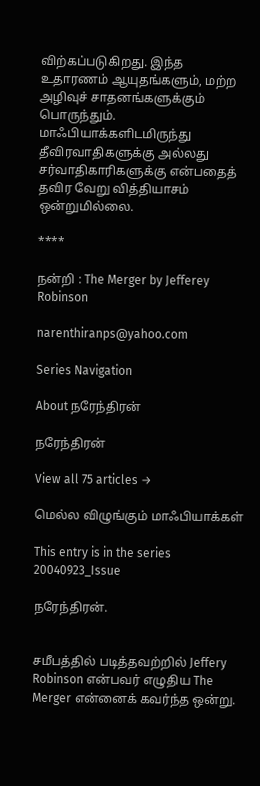விற்கப்படுகிறது. இந்த உதாரணம் ஆயுதங்களும், மற்ற அழிவுச் சாதனங்களுக்கும் பொருந்தும். மாஃபியாக்களிடமிருந்து தீவிரவாதிகளுக்கு அல்லது சர்வாதிகாரிகளுக்கு என்பதைத் தவிர வேறு வித்தியாசம் ஒன்றுமில்லை.

****

நன்றி : The Merger by Jefferey Robinson

narenthiranps@yahoo.com

Series Navigation

About நரேந்திரன்

நரேந்திரன்

View all 75 articles →

மெல்ல விழுங்கும் மாஃபியாக்கள்

This entry is in the series 20040923_Issue

நரேந்திரன்.


சமீபத்தில் படித்தவற்றில் Jeffery Robinson என்பவர் எழுதிய The Merger என்னைக் கவர்ந்த ஒன்று.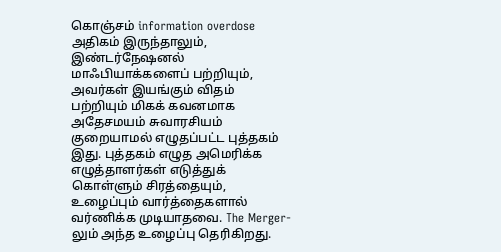கொஞ்சம் information overdose அதிகம் இருந்தாலும், இண்டர்நேஷனல் மாஃபியாக்களைப் பற்றியும், அவர்கள் இயங்கும் விதம் பற்றியும் மிகக் கவனமாக அதேசமயம் சுவாரசியம் குறையாமல் எழுதப்பட்ட புத்தகம் இது. புத்தகம் எழுத அமெரிக்க எழுத்தாளர்கள் எடுத்துக் கொள்ளும் சிரத்தையும், உழைப்பும் வார்த்தைகளால் வர்ணிக்க முடியாதவை. The Merger-லும் அந்த உழைப்பு தெரிகிறது.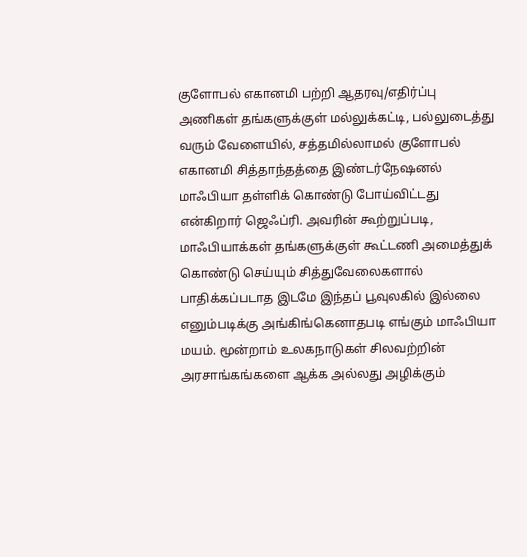குளோபல் எகானமி பற்றி ஆதரவு/எதிர்ப்பு அணிகள் தங்களுக்குள் மல்லுக்கட்டி, பல்லுடைத்து வரும் வேளையில், சத்தமில்லாமல் குளோபல் எகானமி சித்தாந்தத்தை இண்டர்நேஷனல் மாஃபியா தள்ளிக் கொண்டு போய்விட்டது என்கிறார் ஜெஃப்ரி. அவரின் கூற்றுப்படி, மாஃபியாக்கள் தங்களுக்குள் கூட்டணி அமைத்துக் கொண்டு செய்யும் சித்துவேலைகளால் பாதிக்கப்படாத இடமே இந்தப் பூவுலகில் இல்லை எனும்படிக்கு அங்கிங்கெனாதபடி எங்கும் மாஃபியா மயம். மூன்றாம் உலகநாடுகள் சிலவற்றின் அரசாங்கங்களை ஆக்க அல்லது அழிக்கும்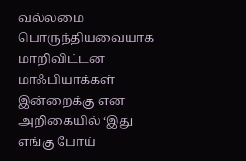வல்லமை பொருந்தியவையாக மாறிவிட்டன மாஃபியாக்கள் இன்றைக்கு என அறிகையில் ‘இது எங்கு போய்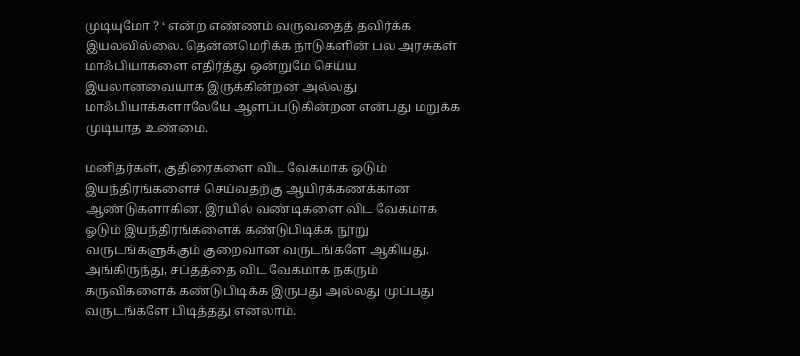முடியுமோ ? ‘ என்ற எண்ணம் வருவதைத் தவிர்க்க இயலவில்லை. தென்னமெரிக்க நாடுகளின் பல அரசுகள் மாஃபியாகளை எதிர்த்து ஒன்றுமே செய்ய இயலானவையாக இருக்கின்றன அல்லது மாஃபியாக்களாலேயே ஆளப்படுகின்றன என்பது மறுக்க முடியாத உண்மை.

மனிதர்கள், குதிரைகளை விட வேகமாக ஒடும் இயந்திரங்களைச் செய்வதற்கு ஆயிரக்கணக்கான ஆண்டுகளாகின. இரயில் வண்டிகளை விட வேகமாக ஓடும் இயந்திரங்களைக் கண்டுபிடிக்க நூறு வருடங்களுக்கும் குறைவான வருடங்களே ஆகியது. அங்கிருந்து, சப்தத்தை விட வேகமாக நகரும் கருவிகளைக் கண்டுபிடிக்க இருபது அல்லது முப்பது வருடங்களே பிடித்தது எனலாம்.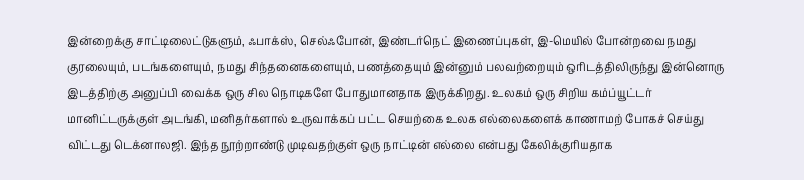இன்றைக்கு சாட்டிலைட்டுகளும், ஃபாக்ஸ், செல்ஃபோன், இண்டர்நெட் இணைப்புகள், இ-மெயில் போன்றவை நமது குரலையும், படங்களையும், நமது சிந்தனைகளையும், பணத்தையும் இன்னும் பலவற்றையும் ஒரிடத்திலிருந்து இன்னொரு இடத்திற்கு அனுப்பி வைக்க ஒரு சில நொடிகளே போதுமானதாக இருக்கிறது. உலகம் ஒரு சிறிய கம்ப்யூட்டர் மானிட்டருக்குள் அடங்கி, மனிதர்களால் உருவாக்கப் பட்ட செயற்கை உலக எல்லைகளைக் காணாமற் போகச் செய்து விட்டது டெக்னாலஜி. இந்த நூற்றாண்டு முடிவதற்குள் ஒரு நாட்டின் எல்லை என்பது கேலிக்குரியதாக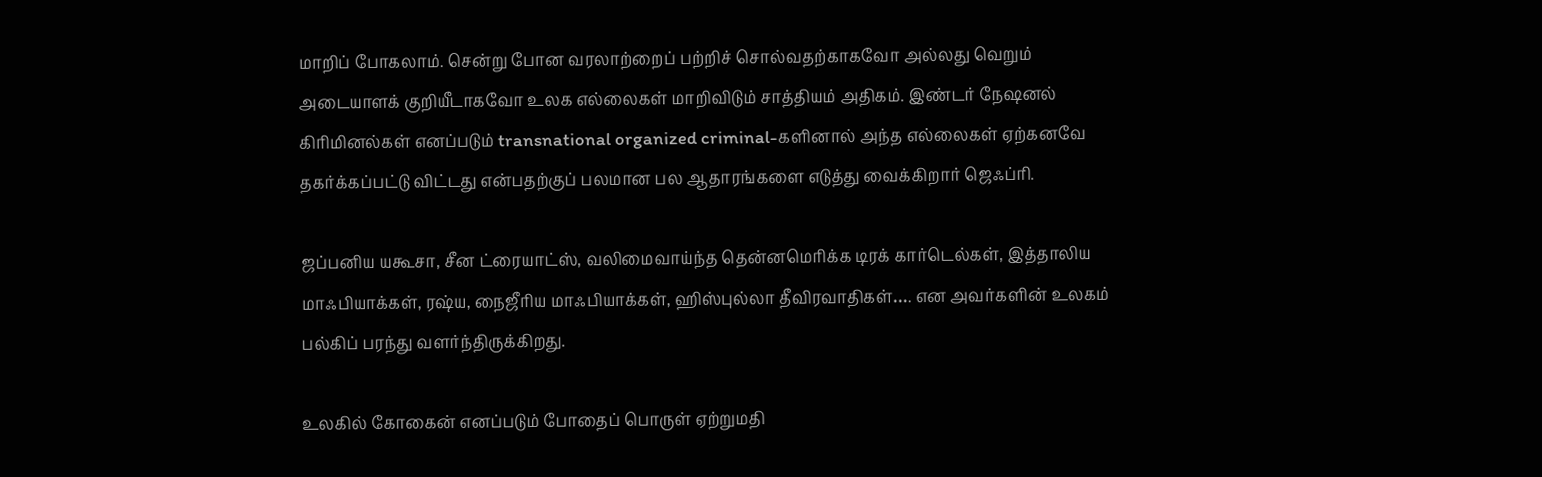மாறிப் போகலாம். சென்று போன வரலாற்றைப் பற்றிச் சொல்வதற்காகவோ அல்லது வெறும் அடையாளக் குறியீடாகவோ உலக எல்லைகள் மாறிவிடும் சாத்தியம் அதிகம். இண்டர் நேஷனல் கிரிமினல்கள் எனப்படும் transnational organized criminal-களினால் அந்த எல்லைகள் ஏற்கனவே தகர்க்கப்பட்டு விட்டது என்பதற்குப் பலமான பல ஆதாரங்களை எடுத்து வைக்கிறார் ஜெஃப்ரி.

ஜப்பனிய யகூசா, சீன ட்ரையாட்ஸ், வலிமைவாய்ந்த தென்னமெரிக்க டிரக் கார்டெல்கள், இத்தாலிய மாஃபியாக்கள், ரஷ்ய, நைஜீரிய மாஃபியாக்கள், ஹிஸ்புல்லா தீவிரவாதிகள்…. என அவர்களின் உலகம் பல்கிப் பரந்து வளர்ந்திருக்கிறது.

உலகில் கோகைன் எனப்படும் போதைப் பொருள் ஏற்றுமதி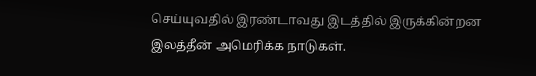செய்யுவதில் இரண்டாவது இடத்தில் இருக்கின்றன இலத்தீன் அமெரிக்க நாடுகள்.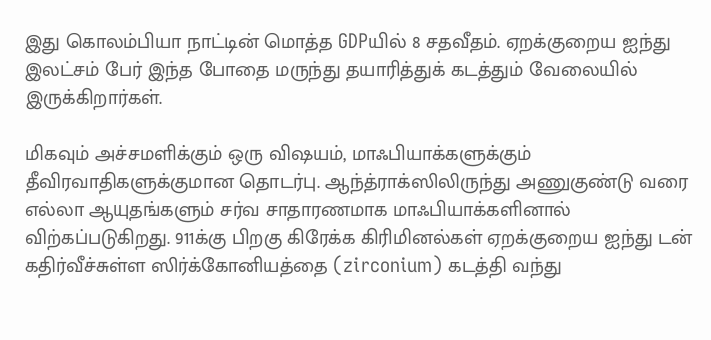இது கொலம்பியா நாட்டின் மொத்த GDPயில் 8 சதவீதம். ஏறக்குறைய ஐந்து இலட்சம் பேர் இந்த போதை மருந்து தயாரித்துக் கடத்தும் வேலையில் இருக்கிறார்கள்.

மிகவும் அச்சமளிக்கும் ஒரு விஷயம், மாஃபியாக்களுக்கும் தீவிரவாதிகளுக்குமான தொடர்பு. ஆந்த்ராக்ஸிலிருந்து அணுகுண்டு வரை எல்லா ஆயுதங்களும் சர்வ சாதாரணமாக மாஃபியாக்களினால் விற்கப்படுகிறது. 911க்கு பிறகு கிரேக்க கிரிமினல்கள் ஏறக்குறைய ஐந்து டன் கதிர்வீச்சுள்ள ஸிர்க்கோனியத்தை (zirconium) கடத்தி வந்து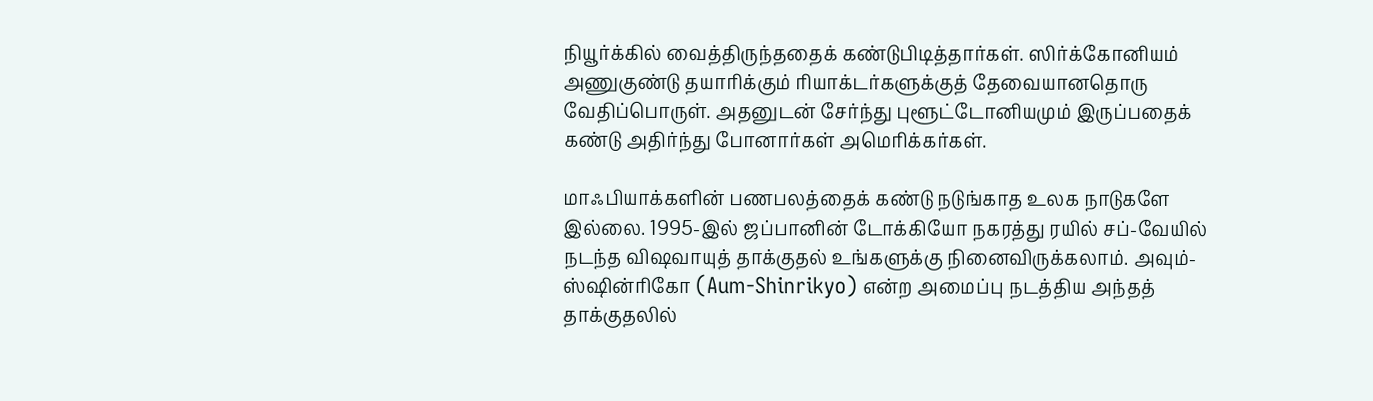நியூர்க்கில் வைத்திருந்ததைக் கண்டுபிடித்தார்கள். ஸிர்க்கோனியம் அணுகுண்டு தயாரிக்கும் ரியாக்டர்களுக்குத் தேவையானதொரு வேதிப்பொருள். அதனுடன் சேர்ந்து புளூட்டோனியமும் இருப்பதைக் கண்டு அதிர்ந்து போனார்கள் அமெரிக்கர்கள்.

மாஃபியாக்களின் பணபலத்தைக் கண்டு நடுங்காத உலக நாடுகளே இல்லை. 1995-இல் ஜப்பானின் டோக்கியோ நகரத்து ரயில் சப்-வேயில் நடந்த விஷவாயுத் தாக்குதல் உங்களுக்கு நினைவிருக்கலாம். அவும்-ஸ்ஷின்ரிகோ (Aum-Shinrikyo) என்ற அமைப்பு நடத்திய அந்தத் தாக்குதலில்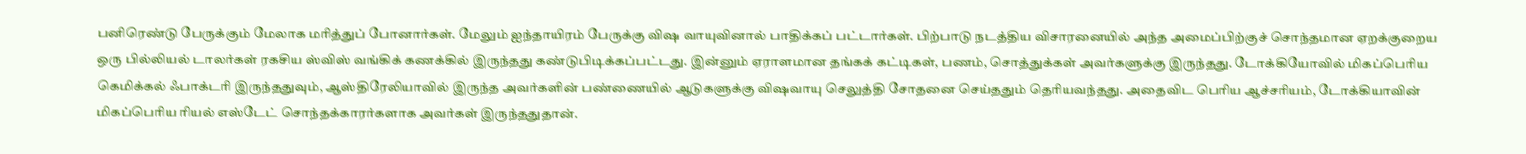பனிரெண்டு பேருக்கும் மேலாக மரித்துப் போனார்கள். மேலும் ஐந்தாயிரம் பேருக்கு விஷ வாயுவினால் பாதிக்கப் பட்டார்கள். பிற்பாடு நடத்திய விசாரனையில் அந்த அமைப்பிற்குச் சொந்தமான ஏறக்குறைய ஒரு பில்லியல் டாலர்கள் ரகசிய ஸ்விஸ் வங்கிக் கணக்கில் இருந்தது கண்டுபிடிக்கப்பட்டது. இன்னும் ஏராளமான தங்கக் கட்டிகள், பணம், சொத்துக்கள் அவர்களுக்கு இருந்தது. டோக்கியோவில் மிகப்பெரிய கெமிக்கல் ஃபாக்டரி இருந்ததுவும், ஆஸ்திரேலியாவில் இருந்த அவர்களின் பண்ணையில் ஆடுகளுக்கு விஷவாயு செலுத்தி சோதனை செய்ததும் தெரியவந்தது. அதைவிட பெரிய ஆச்சரியம், டோக்கியாவின் மிகப்பெரிய ரியல் எஸ்டேட் சொந்தக்காரர்களாக அவர்கள் இருந்ததுதான்.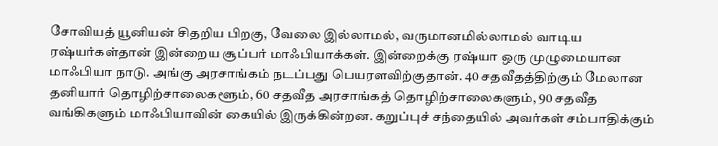சோவியத் யூனியன் சிதறிய பிறகு, வேலை இல்லாமல், வருமானமில்லாமல் வாடிய ரஷ்யர்கள்தான் இன்றைய சூப்பர் மாஃபியாக்கள். இன்றைக்கு ரஷ்யா ஒரு முழுமையான மாஃபியா நாடு. அங்கு அரசாங்கம் நடப்பது பெயரளவிற்குதான். 40 சதவீதத்திற்கும் மேலான தனியார் தொழிற்சாலைகளூம், 60 சதவீத அரசாங்கத் தொழிற்சாலைகளும், 90 சதவீத வங்கிகளும் மாஃபியாவின் கையில் இருக்கின்றன. கறுப்புச் சந்தையில் அவர்கள் சம்பாதிக்கும்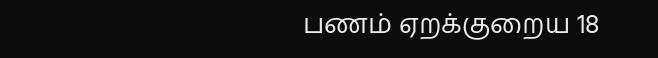பணம் ஏறக்குறைய 18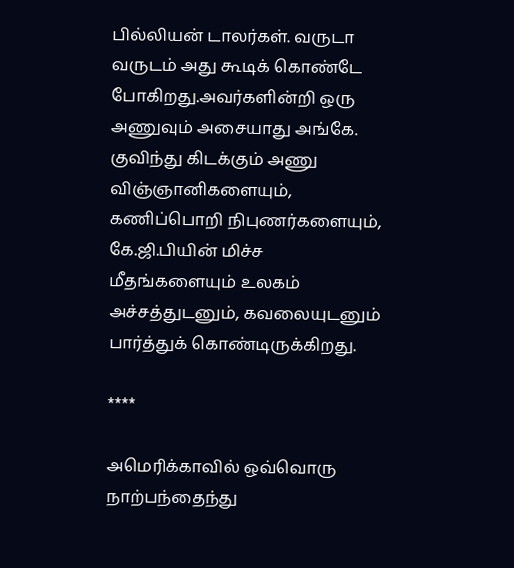பில்லியன் டாலர்கள். வருடா வருடம் அது கூடிக் கொண்டே போகிறது.அவர்களின்றி ஒரு அணுவும் அசையாது அங்கே. குவிந்து கிடக்கும் அணு விஞ்ஞானிகளையும், கணிப்பொறி நிபுணர்களையும், கே.ஜி.பியின் மிச்ச மீதங்களையும் உலகம் அச்சத்துடனும், கவலையுடனும் பார்த்துக் கொண்டிருக்கிறது.

****

அமெரிக்காவில் ஒவ்வொரு நாற்பந்தைந்து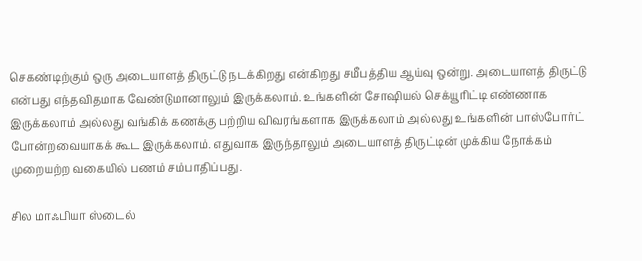செகண்டிற்கும் ஒரு அடையாளத் திருட்டு நடக்கிறது என்கிறது சமீபத்திய ஆய்வு ஒன்று. அடையாளத் திருட்டு என்பது எந்தவிதமாக வேண்டுமானாலும் இருக்கலாம். உங்களின் சோஷியல் செக்யூரிட்டி எண்ணாக இருக்கலாம் அல்லது வங்கிக் கணக்கு பற்றிய விவரங்களாக இருக்கலாம் அல்லது உங்களின் பாஸ்போர்ட் போன்றவையாகக் கூட இருக்கலாம். எதுவாக இருந்தாலும் அடையாளத் திருட்டின் முக்கிய நோக்கம் முறையற்ற வகையில் பணம் சம்பாதிப்பது.

சில மாஃபியா ஸ்டைல்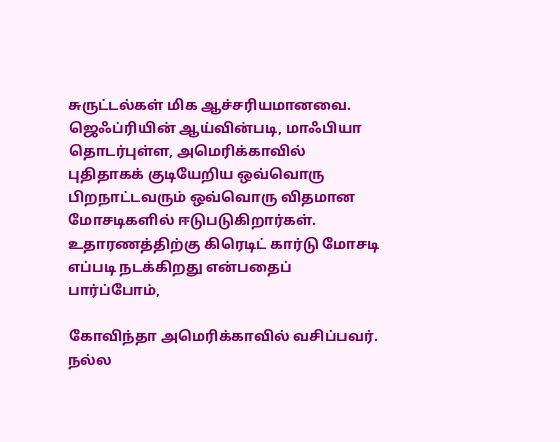சுருட்டல்கள் மிக ஆச்சரியமானவை. ஜெஃப்ரியின் ஆய்வின்படி, மாஃபியா தொடர்புள்ள, அமெரிக்காவில் புதிதாகக் குடியேறிய ஒவ்வொரு பிறநாட்டவரும் ஒவ்வொரு விதமான மோசடிகளில் ஈடுபடுகிறார்கள். உதாரணத்திற்கு கிரெடிட் கார்டு மோசடி எப்படி நடக்கிறது என்பதைப் பார்ப்போம்,

கோவிந்தா அமெரிக்காவில் வசிப்பவர். நல்ல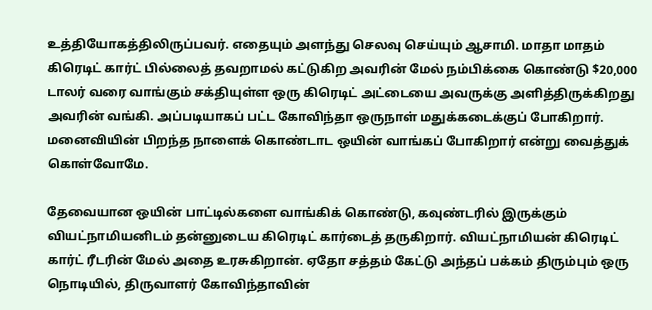உத்தியோகத்திலிருப்பவர். எதையும் அளந்து செலவு செய்யும் ஆசாமி. மாதா மாதம் கிரெடிட் கார்ட் பில்லைத் தவறாமல் கட்டுகிற அவரின் மேல் நம்பிக்கை கொண்டு $20,000 டாலர் வரை வாங்கும் சக்தியுள்ள ஒரு கிரெடிட் அட்டையை அவருக்கு அளித்திருக்கிறது அவரின் வங்கி. அப்படியாகப் பட்ட கோவிந்தா ஒருநாள் மதுக்கடைக்குப் போகிறார். மனைவியின் பிறந்த நாளைக் கொண்டாட ஒயின் வாங்கப் போகிறார் என்று வைத்துக் கொள்வோமே.

தேவையான ஒயின் பாட்டில்களை வாங்கிக் கொண்டு, கவுண்டரில் இருக்கும் வியட்நாமியனிடம் தன்னுடைய கிரெடிட் கார்டைத் தருகிறார். வியட்நாமியன் கிரெடிட் கார்ட் ரீடரின் மேல் அதை உரசுகிறான். ஏதோ சத்தம் கேட்டு அந்தப் பக்கம் திரும்பும் ஒரு நொடியில், திருவாளர் கோவிந்தாவின்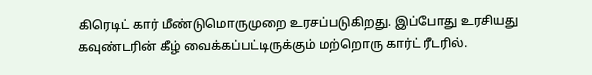கிரெடிட் கார் மீண்டுமொருமுறை உரசப்படுகிறது. இப்போது உரசியது கவுண்டரின் கீழ் வைக்கப்பட்டிருக்கும் மற்றொரு கார்ட் ரீடரில்.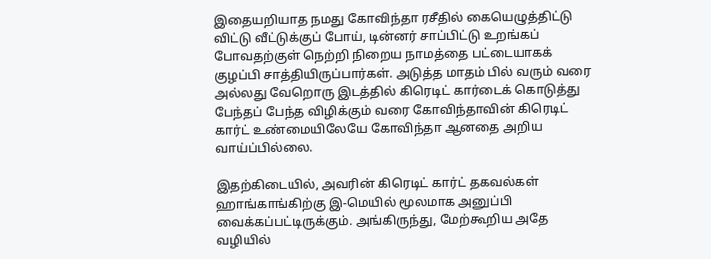இதையறியாத நமது கோவிந்தா ரசீதில் கையெழுத்திட்டு விட்டு வீட்டுக்குப் போய், டின்னர் சாப்பிட்டு உறங்கப் போவதற்குள் நெற்றி நிறைய நாமத்தை பட்டையாகக் குழப்பி சாத்தியிருப்பார்கள். அடுத்த மாதம் பில் வரும் வரை அல்லது வேறொரு இடத்தில் கிரெடிட் கார்டைக் கொடுத்து பேந்தப் பேந்த விழிக்கும் வரை கோவிந்தாவின் கிரெடிட் கார்ட் உண்மையிலேயே கோவிந்தா ஆனதை அறிய வாய்ப்பில்லை.

இதற்கிடையில், அவரின் கிரெடிட் கார்ட் தகவல்கள் ஹாங்காங்கிற்கு இ-மெயில் மூலமாக அனுப்பி வைக்கப்பட்டிருக்கும். அங்கிருந்து, மேற்கூறிய அதே வழியில்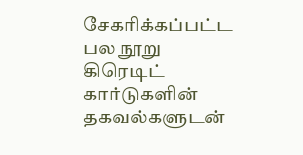சேகரிக்கப்பட்ட பல நூறு கிரெடிட் கார்டுகளின் தகவல்களுடன்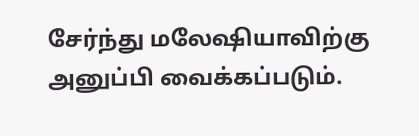சேர்ந்து மலேஷியாவிற்கு அனுப்பி வைக்கப்படும்.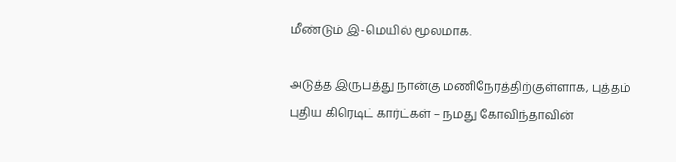மீண்டும் இ-மெயில் மூலமாக.

அடுத்த இருபத்து நான்கு மணிநேரத்திற்குள்ளாக, புத்தம் புதிய கிரெடிட் கார்ட்கள் – நமது கோவிந்தாவின்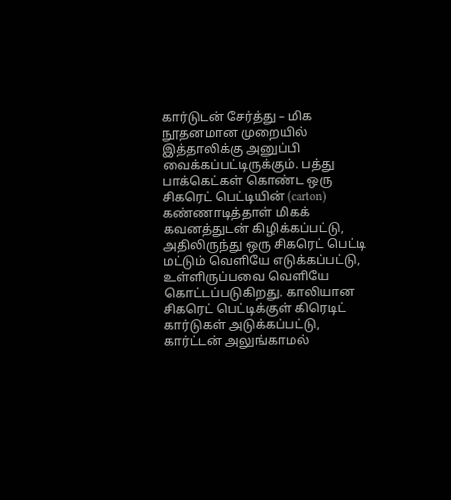கார்டுடன் சேர்த்து – மிக நூதனமான முறையில் இத்தாலிக்கு அனுப்பி வைக்கப்பட்டிருக்கும். பத்து பாக்கெட்கள் கொண்ட ஒரு சிகரெட் பெட்டியின் (carton) கண்ணாடித்தாள் மிகக் கவனத்துடன் கிழிக்கப்பட்டு, அதிலிருந்து ஒரு சிகரெட் பெட்டி மட்டும் வெளியே எடுக்கப்பட்டு, உள்ளிருப்பவை வெளியே கொட்டப்படுகிறது. காலியான சிகரெட் பெட்டிக்குள் கிரெடிட் கார்டுகள் அடுக்கப்பட்டு, கார்ட்டன் அலுங்காமல்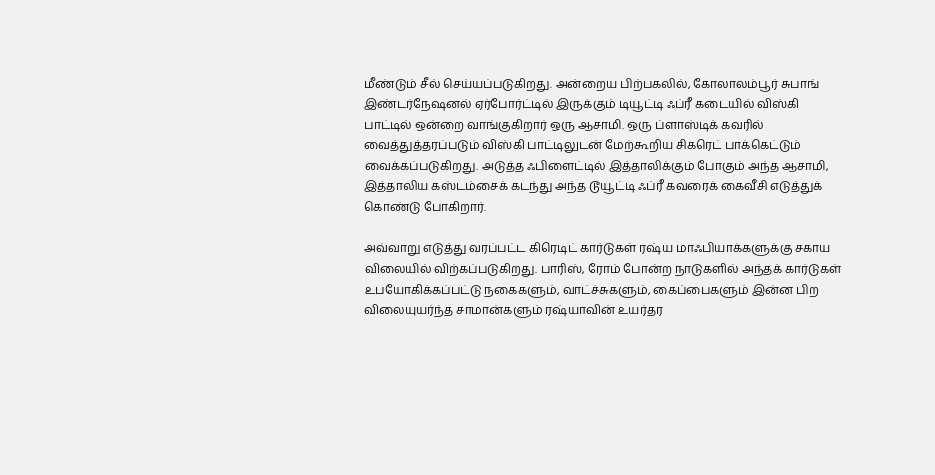மீண்டும் சீல் செய்யப்படுகிறது. அன்றைய பிற்பகலில், கோலாலம்பூர் சுபாங் இண்டர்நேஷனல் ஏர்போர்ட்டில் இருக்கும் டியூட்டி ஃப்ரீ கடையில் விஸ்கி பாட்டில் ஒன்றை வாங்குகிறார் ஒரு ஆசாமி. ஒரு ப்ளாஸ்டிக் கவரில் வைத்துத்தரப்படும் விஸ்கி பாட்டிலுடன் மேற்கூறிய சிகரெட் பாக்கெட்டும் வைக்கப்படுகிறது. அடுத்த ஃபிளைட்டில் இத்தாலிக்கும் போகும் அந்த ஆசாமி, இத்தாலிய கஸ்டம்சைக் கடந்து அந்த டூயூட்டி ஃப்ரீ கவரைக் கைவீசி எடுத்துக் கொண்டு போகிறார்.

அவ்வாறு எடுத்து வரப்பட்ட கிரெடிட் கார்டுகள் ரஷ்ய மாஃபியாக்களுக்கு சகாய விலையில் விற்கப்படுகிறது. பாரிஸ், ரோம் போன்ற நாடுகளில் அந்தக் கார்டுகள் உபயோகிக்கப்பட்டு நகைகளும், வாட்ச்சுகளும், கைப்பைகளும் இன்ன பிற விலையுயர்ந்த சாமான்களும் ரஷ்யாவின் உயர்தர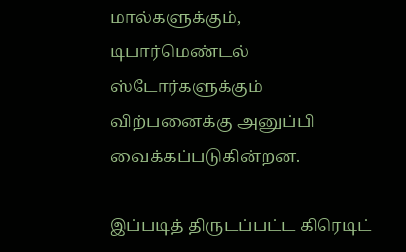மால்களுக்கும், டிபார்மெண்டல் ஸ்டோர்களுக்கும் விற்பனைக்கு அனுப்பி வைக்கப்படுகின்றன.

இப்படித் திருடப்பட்ட கிரெடிட்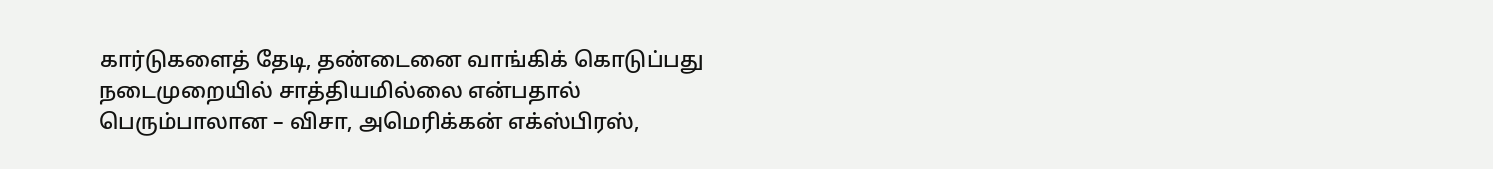கார்டுகளைத் தேடி, தண்டைனை வாங்கிக் கொடுப்பது நடைமுறையில் சாத்தியமில்லை என்பதால் பெரும்பாலான – விசா, அமெரிக்கன் எக்ஸ்பிரஸ்,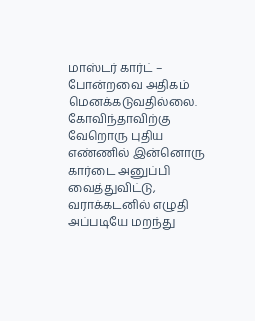மாஸ்டர் கார்ட் – போன்றவை அதிகம் மெனக்கடுவதில்லை. கோவிந்தாவிற்கு வேறொரு புதிய எண்ணில் இன்னொரு கார்டை அனுப்பி வைத்துவிட்டு, வராக்கடனில் எழுதி அப்படியே மறந்து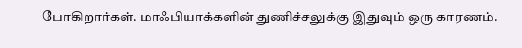போகிறார்கள். மாஃபியாக்களின் துணிச்சலுக்கு இதுவும் ஒரு காரணம்.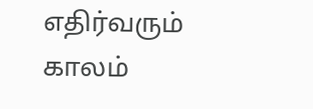எதிர்வரும் காலம்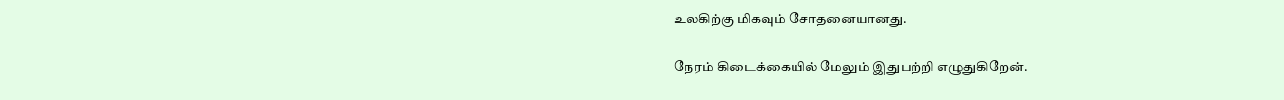உலகிற்கு மிகவும் சோதனையானது.

நேரம் கிடைக்கையில் மேலும் இதுபற்றி எழுதுகிறேன்.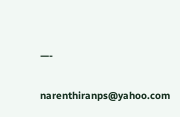—-

narenthiranps@yahoo.com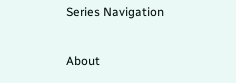Series Navigation

About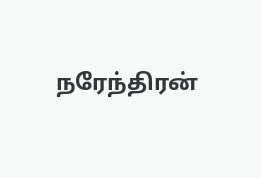நரேந்திரன்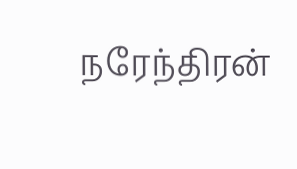நரேந்திரன்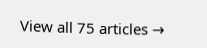View all 75 articles →